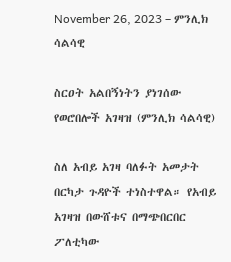November 26, 2023 – ምንሊክ ሳልሳዊ

ስርዐት አልበኝነትን ያነገሰው የወሮበሎች አገዛዝ (ምንሊክ ሳልሳዊ)

ስለ አብይ አገዛ ባለፉት አመታት በርካታ ጉዳዮች ተነስተዋል። የአብይ አገዛዝ በውሸቱና በማጭበርበር
ፖለቲካው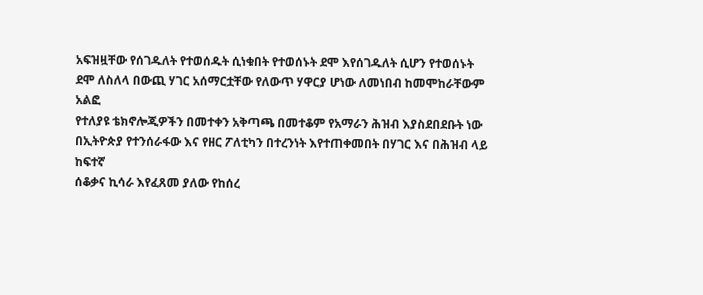አፍዝዟቸው የሰገዱለት የተወሰዱት ሲነቁበት የተወሰኑት ደሞ እየሰገዱለት ሲሆን የተወሰኑት
ደሞ ለስለላ በውጪ ሃገር አሰማርቷቸው የለውጥ ሃዋርያ ሆነው ለመነበብ ከመሞከራቸውም አልፎ
የተለያዩ ቴክኖሎጂዎችን በመተቀን አቅጣጫ በመተቆም የአማራን ሕዝብ እያስደበደቡት ነው
በኢትዮጵያ የተንሰራፋው እና የዘር ፖለቲካን በተረንነት እየተጠቀመበት በሃገር እና በሕዝብ ላይ ከፍተኛ
ሰቆቃና ኪሳራ እየፈጸመ ያለው የከሰረ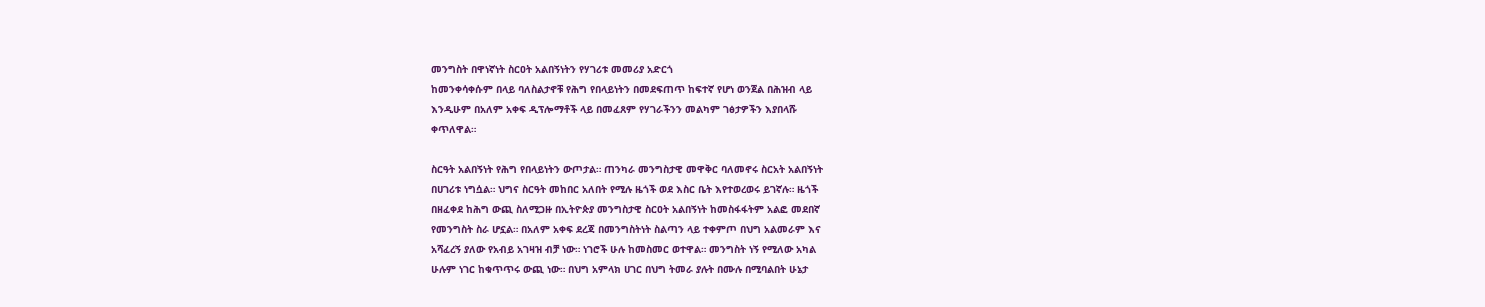መንግስት በዋነኛነት ስርዐት አልበኝነትን የሃገሪቱ መመሪያ አድርጎ
ከመንቀሳቀሱም በላይ ባለስልታኖቹ የሕግ የበላይነትን በመደፍጠጥ ከፍተኛ የሆነ ወንጀል በሕዝብ ላይ
እንዲሁም በአለም አቀፍ ዲፕሎማቶች ላይ በመፈጸም የሃገራችንን መልካም ገፅታዎችን እያበላሹ
ቀጥለዋል።

ስርዓት አልበኝነት የሕግ የበላይነትን ውጦታል። ጠንካራ መንግስታዊ መዋቅር ባለመኖሩ ስርአት አልበኝነት
በሀገሪቱ ነግሷል። ህግና ስርዓት መከበር አለበት የሚሉ ዜጎች ወደ እስር ቤት እየተወረወሩ ይገኛሉ። ዜጎች
በዘፈቀደ ከሕግ ውጪ ስለሚጋዙ በኢትዮጵያ መንግስታዊ ስርዐት አልበኝነት ከመስፋፋትም አልፎ መደበኛ
የመንግስት ስራ ሆኗል። በአለም አቀፍ ደረጃ በመንግስትነት ስልጣን ላይ ተቀምጦ በህግ አልመራም እና
አሻፈረኝ ያለው የአብይ አገዛዝ ብቻ ነው። ነገሮች ሁሉ ከመስመር ወተዋል። መንግስት ነኝ የሚለው አካል
ሁሉም ነገር ከቁጥጥሩ ውጪ ነው። በህግ አምላክ ሀገር በህግ ትመራ ያሉት በሙሉ በሚባልበት ሁኔታ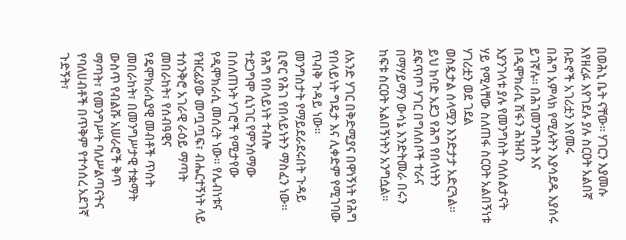በወሕኒ ቤት ናቸው። ሃገርን እያመሱ እየዘረፉ እየገደሉ ያሉ ስርዐት አልበኛ ቡድኖች አገሪቷን እየመሩ
በሕግ አምላክ የሚሉትን እያሳደዱ እያሰሩ ይገኛሉ። በሕገመንግስት እና በዲሞክራሲ ሽፋን ሕዝብን
እያንገላቱ ያሉ የመንግስት ባለስልታናት ሃይ የሚላቸው ስለጠፋ ስርዐት አልበኝነቱ ሃገሪቷን ወደ ገደል
ወስዷታል ሰላሟን እንድታታ አድርጓል። ይህ ከባድ አደጋ የሕግ የበላነትን ደፍጥጦ ሃገር በግለሰቦች ተራና
በማሃይማን ውሳኔ እንድትመራ በሩን ከፍቱ ስርዐት አልበኝነትን አንግሷል።

ለአንድ ሃገር በቅድሚያና በዋነኝነት የሕግ የበላይነት ግዴታ እና ሊቀድም የሚገባው ጥብቅ ጉዳይ ነው።
መንግስታት የማይደራደሩበት ጉዳይ ቢኖር የሕገ የበላይነትን ማስፈን ነው። የሕግ የበላይነት ተብሎ
ተደጋግሞ ሲነገር የምንሰማው በሰለጠኑት ሃገሮች የሚታየው የዲሞክራሲ መሰረት ነው። የሌብነቱና
የዝርፊያው መጧጧፍ፣ ብሔርተኝነት ላይ ተሰንቅሮ አገራዊ ራዕይ ማጣት መበራከት፣ የሰብዓዊና
የዴሞክራሲያዊ መብቶች ጥሰት መበራከት፣ በመንግሥታዊ ተቋማት ውስጥ የብልሹ አሠራሮች ቅጥ
ማጣት፣ የመንግሥት ባለሥልጣናትና የባለሀብቶች በጥቅም የተሳሰረ አደገኛ ጉድኝት፣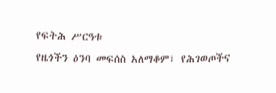የፍትሕ ሥርዓቱ
የዜጎችን ዕንባ መፍሰስ አለማቆም፣ የሕገወጦችና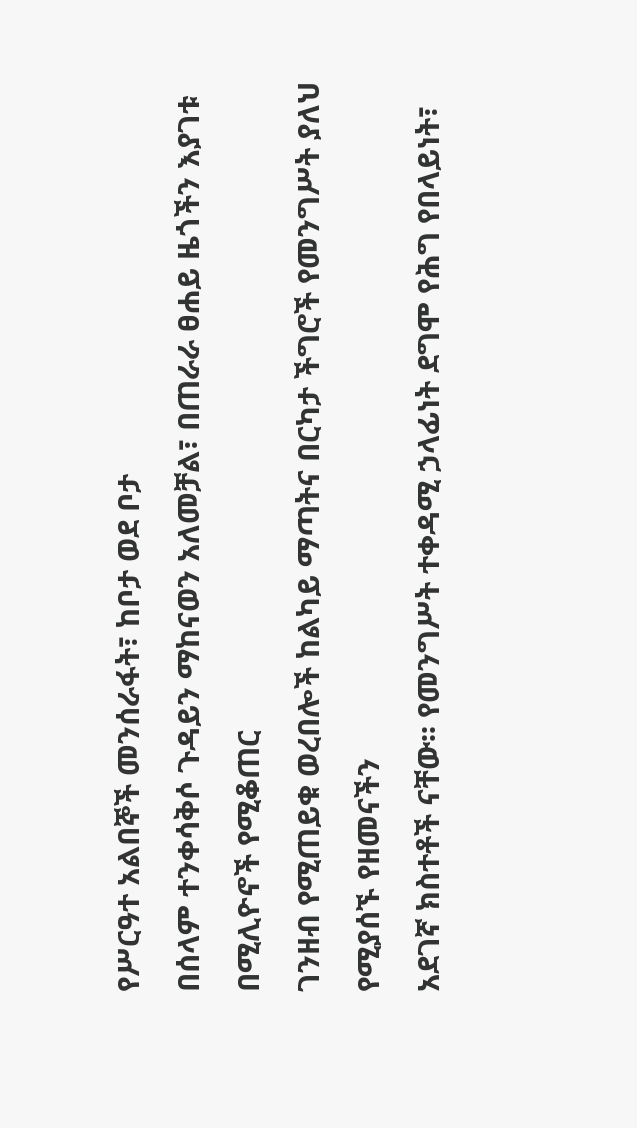የሥርዓተ አልበኞች መንሰራፋት፣ ከቦታ ወደ ቦታ
በሰላም ተንቀሳቅሶ ጉዳይን ማከናወን አለመቻል፣ በጠራራ ፀሐይ ዜጎችን እያገቱ በሚሊዮኖች የሚቆጠር
ገንዘብ የሚጠይቁ ወረበሎች ከልካይ ማጣትና በርካታ ችግሮች የመንግሥት ያለህ የሚያሰኙ የዘመናችን
አደገኛ ክስተቶች ናቸው፡፡ የመንግሥት ተቀዳሚ ኃላፊነት ደግሞ የሕግ የበላይነት፣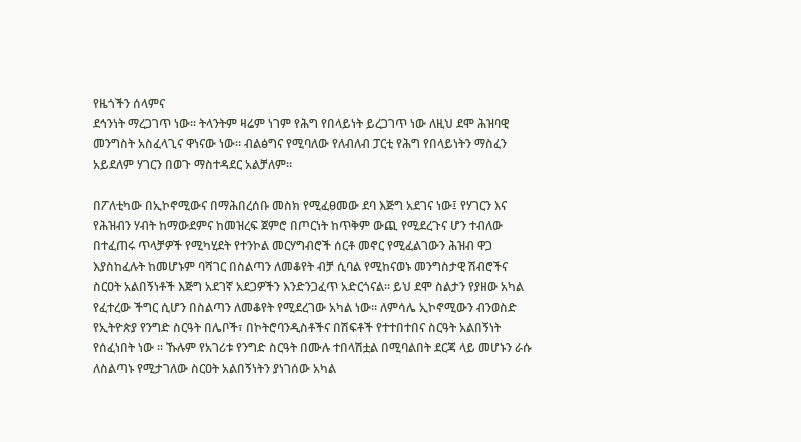የዜጎችን ሰላምና
ደኅንነት ማረጋገጥ ነው፡፡ ትላንትም ዛሬም ነገም የሕግ የበላይነት ይረጋገጥ ነው ለዚህ ደሞ ሕዝባዊ
መንግስት አስፈላጊና ዋነናው ነው። ብልፅግና የሚባለው የለብለብ ፓርቲ የሕግ የበላይነትን ማስፈን
አይደለም ሃገርን በወጉ ማስተዳደር አልቻለም።

በፖለቲካው በኢኮኖሚውና በማሕበረሰቡ መስክ የሚፈፀመው ደባ እጅግ አደገና ነው፤ የሃገርን እና
የሕዝብን ሃብት ከማውደምና ከመዝረፍ ጀምሮ በጦርነት ከጥቅም ውጪ የሚደረጉና ሆን ተብለው
በተፈጠሩ ጥላቻዎች የሚካሂደት የተንኮል መርሃግብሮች ሰርቶ መኖር የሚፈልገውን ሕዝብ ዋጋ
እያስከፈሉት ከመሆኑም ባሻገር በስልጣን ለመቆየት ብቻ ሲባል የሚከናወኑ መንግስታዊ ሽብሮችና
ስርዐት አልበኝነቶች እጅግ አደገኛ አደጋዎችን እንድንጋፈጥ አድርጎናል። ይህ ደሞ ስልታን የያዘው አካል
የፈተረው ችግር ሲሆን በስልጣን ለመቆየት የሚደረገው አካል ነው። ለምሳሌ ኢኮኖሚውን ብንወስድ
የኢትዮጵያ የንግድ ስርዓት በሌቦች፣ በኮትሮባንዲስቶችና በሽፍቶች የተተበተበና ስርዓት አልበኝነት
የሰፈነበት ነው ። ኹሉም የአገሪቱ የንግድ ስርዓት በሙሉ ተበላሽቷል በሚባልበት ደርጃ ላይ መሆኑን ራሱ
ለስልጣኑ የሚታገለው ስርዐት አልበኝነትን ያነገሰው አካል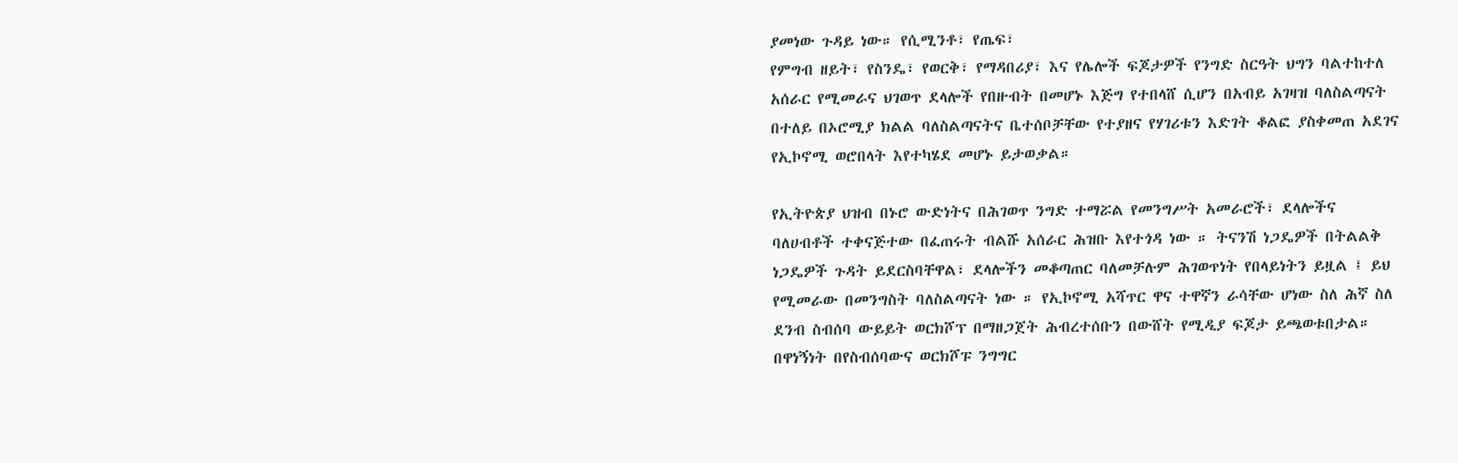ያመነው ጉዳይ ነው። የሲሚንቶ፣ የጤፍ፣
የምግብ ዘይት፣ የስንዴ፣ የወርቅ፣ የማዳበሪያ፣ እና የሌሎች ፍጆታዎች የንግድ ስርዓት ህግን ባልተከተለ
አሰራር የሚመራና ህገወጥ ደላሎች የበዙብት በመሆኑ እጅግ የተበላሸ ሲሆን በአብይ አገዛዝ ባለስልጣናት
በተለይ በኦሮሚያ ክልል ባለስልጣናትና ቤተሰቦቻቸው የተያዘና የሃገሪቱን እድገት ቆልፎ ያስቀመጠ አደገና
የኢኮኖሚ ወሮበላት እየተካሄደ መሆኑ ይታወቃል።

የኢትዮጵያ ህዝብ በኑሮ ውድነትና በሕገወጥ ንግድ ተማሯል የመንግሥት አመራሮች፣ ደላሎችና
ባለሀብቶች ተቀናጅተው በፈጠሩት ብልሹ አሰራር ሕዝቡ እየተጎዳ ነው ። ትናንሽ ነጋዴዎች በትልልቅ
ነጋዴዎች ጉዳት ይደርስባቸዋል፣ ደላሎችን መቆጣጠር ባለመቻሉም ሕገወጥነት የበላይነትን ይዟል ፤ ይህ
የሚመራው በመንግስት ባለስልጣናት ነው ። የኢኮኖሚ አሻጥር ዋና ተዋኛን ራሳቸው ሆነው ስለ ሕኛ ስለ
ደንብ ስብሰባ ውይይት ወርክሾፕ በማዘጋጀት ሕብረተሰቡን በውሸት የሚዲያ ፍጆታ ይጫወቱበታል።
በዋነኝነት በየስብሰባውና ወርክሾፑ ንግግር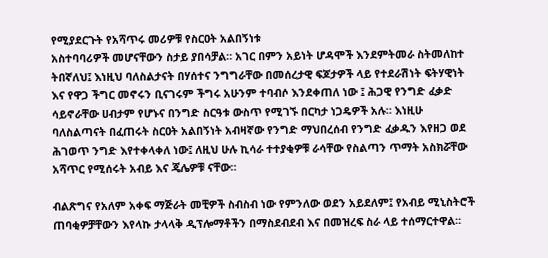የሚያደርጉት የአሻጥሩ መሪዎቹ የስርዐት አልበኝነቱ
አስተባባሪዎች መሆናቸውን ስታይ ያበሳቻል። አገር በምን አይነት ሆዳሞች እንደምትመራ ስትመለከተ
ትበኛለህ፤ እነዚህ ባለስልታናት በሃሰተና ንግግራቸው በመሰረታዊ ፍጆታዎች ላይ የተደራሽነት ፍትሃዊነት
እና የዋጋ ችግር መኖሩን ቢናገሩም ችግሩ አሁንም ተባብሶ እንደቀጠለ ነው ፤ ሕጋዊ የንግድ ፈቃድ
ሳይኖራቸው ሀብታም የሆኑና በንግድ ስርዓቱ ውስጥ የሚገኙ በርካታ ነጋዴዎች አሉ። እነዚሁ
ባለስልጣናት በፈጠሩት ስርዐት አልበኝነት አብዛኛው የንግድ ማህበረሰብ የንግድ ፈቃዱን እየዘጋ ወደ
ሕገወጥ ንግድ እየተቀላቀለ ነው፤ ለዚህ ሁሉ ኪሳራ ተተያቂዎቹ ራሳቸው የስልጣን ጥማት አስክሯቸው
አሻጥር የሚሰሩት አብይ እና ጄሌዎቹ ናቸው።

ብልጽግና የአለም አቀፍ ማጅራት መቺዎች ስብስብ ነው የምንለው ወደን አይደለም፤ የአብይ ሚኒስትሮች
ጠባቂዎቻቸውን እየላኩ ታላላቅ ዲፕሎማቶችን በማስደብደብ እና በመዝረፍ ስራ ላይ ተሰማርተዋል።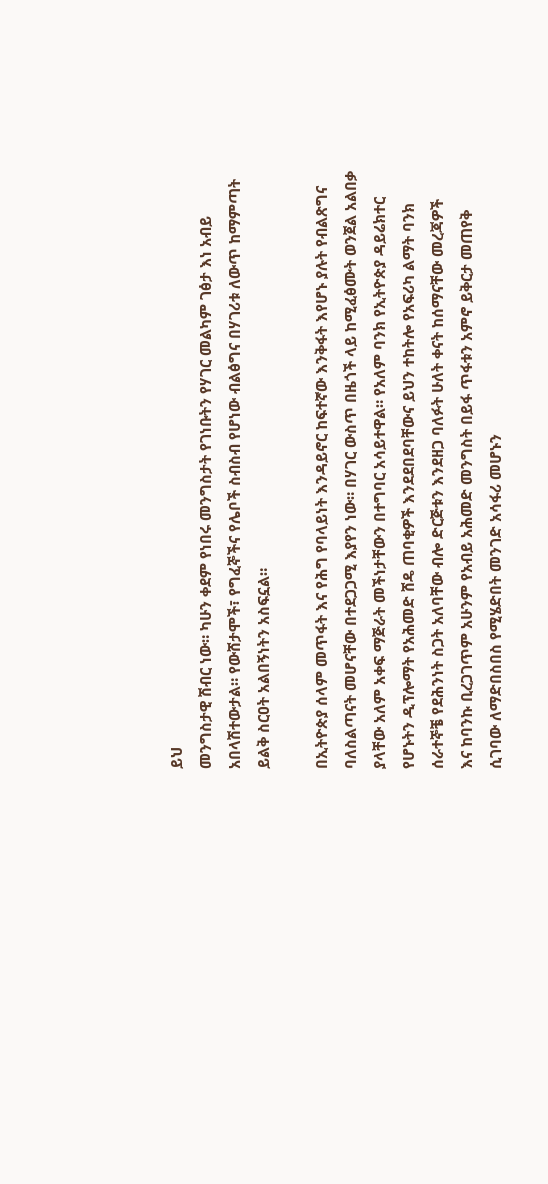ይህ
መንግስታዊ ሽብር ነው። ካሁን ቀደም የነበሩ መንግስታት የገነቡትን የሃገር መልካም ገፅታ እነ አብይ
አበላሽተውታል። የውሸታሞች፣ የግፈኞችና የሌቦች ስብስብ የሆነው ብልፅግና በሃገሪቱ ለውጥ ከማምጣት
ይልቅ ስርዐት አልበኝነትን አስፍኗል።

በኢትዮጵያ ሰላም መጥፋት እና የሕግ የባላይነት እንዳይኖር ከፍተኛው እንቅፋት እየሆኑ ያሉት የብልጽግና
ባለስልጣናት መሆናቸው በተደጋጋሚ እያየን ነው። በሃገር ውስጥ በዜጎች ላይ ከሚፈፅሙት ወንጀል አልበቃ
ያላቸው አለም አቀፍ ማጅራት መችነታቸውን በተግባር አሳይተዋል። የአለም ባንክ የኢትዮጵያ ዳይሬክተር
የሆኑትን ዲፕሎማት የአሕመድ ሸዴ ጠባቂዎች እንደደበደባቸውና ይህን ተከትሎ የአፍሪካ ልማት ባንክ
ሰራተኞቼ የደሕንነት ስጋት አለባቸው ብሎ ድርጅቱን እንደዘጋ ባለፉት ሁለት ቀናት ከሰማናቸው መረጃዎች
እና ከባንኩ ቢረጋገጥም አሁንም የአብይ አሕመድ መንግስት በይፋ ጥፋቱን አምኖ ይቅርታ መጠየቅ
ሲገባው ለማድበስበስ የሚሄድበት መንገድ አሳፋሪ መሆኑን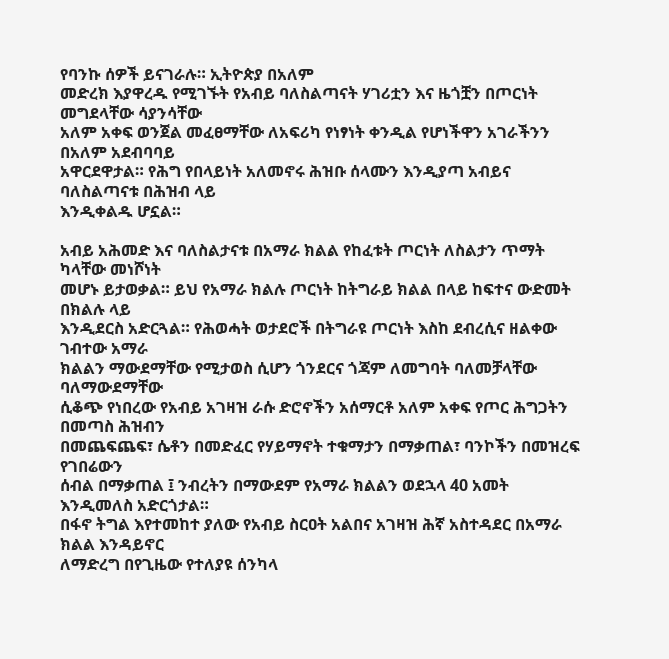የባንኩ ሰዎች ይናገራሉ። ኢትዮጵያ በአለም
መድረክ እያዋረዱ የሚገኙት የአብይ ባለስልጣናት ሃገሪቷን እና ዜጎቿን በጦርነት መግደላቸው ሳያንሳቸው
አለም አቀፍ ወንጀል መፈፀማቸው ለአፍሪካ የነፃነት ቀንዲል የሆነችዋን አገራችንን በአለም አደብባባይ
አዋርደዋታል። የሕግ የበላይነት አለመኖሩ ሕዝቡ ሰላሙን እንዲያጣ አብይና ባለስልጣናቱ በሕዝብ ላይ
እንዲቀልዱ ሆኗል።

አብይ አሕመድ እና ባለስልታናቱ በአማራ ክልል የከፈቱት ጦርነት ለስልታን ጥማት ካላቸው መነሾነት
መሆኑ ይታወቃል። ይህ የአማራ ክልሉ ጦርነት ከትግራይ ክልል በላይ ከፍተና ውድመት በክልሉ ላይ
እንዲደርስ አድርጓል። የሕወሓት ወታደሮች በትግራዩ ጦርነት እስከ ደብረሲና ዘልቀው ገብተው አማራ
ክልልን ማውደማቸው የሚታወስ ሲሆን ጎንደርና ጎጃም ለመግባት ባለመቻላቸው ባለማውደማቸው
ሲቆጭ የነበረው የአብይ አገዛዝ ራሱ ድሮኖችን አሰማርቶ አለም አቀፍ የጦር ሕግጋትን በመጣስ ሕዝብን
በመጨፍጨፍ፣ ሴቶን በመድፈር የሃይማኖት ተቁማታን በማቃጠል፣ ባንኮችን በመዝረፍ የገበሬውን
ሰብል በማቃጠል ፤ ንብረትን በማውደም የአማራ ክልልን ወደኋላ 40 አመት እንዲመለስ አድርጎታል።
በፋኖ ትግል እየተመከተ ያለው የአብይ ስርዐት አልበና አገዛዝ ሕኛ አስተዳደር በአማራ ክልል እንዳይኖር
ለማድረግ በየጊዜው የተለያዩ ሰንካላ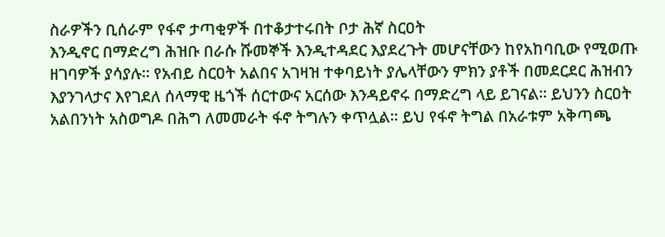ስራዎችን ቢሰራም የፋኖ ታጣቂዎች በተቆታተሩበት ቦታ ሕኛ ስርዐት
እንዲኖር በማድረግ ሕዝቡ በራሱ ሹመኞች እንዲተዳደር እያደረጉት መሆናቸውን ከየአከባቢው የሚወጡ
ዘገባዎች ያሳያሉ። የአብይ ስርዐት አልበና አገዛዝ ተቀባይነት ያሌላቸውን ምክን ያቶች በመደርደር ሕዝብን
እያንገላታና እየገደለ ሰላማዊ ዜጎች ሰርተውና አርሰው እንዳይኖሩ በማድረግ ላይ ይገናል። ይህንን ስርዐት
አልበንነት አስወግዶ በሕግ ለመመራት ፋኖ ትግሉን ቀጥሏል። ይህ የፋኖ ትግል በአራቱም አቅጣጫ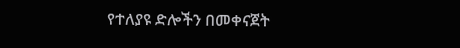የተለያዩ ድሎችን በመቀናጀት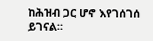ከሕዝብ ጋር ሆኖ እየገሰገሰ ይገናል።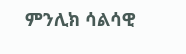ምንሊክ ሳልሳዊ